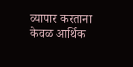व्यापार करताना केवळ आर्थिक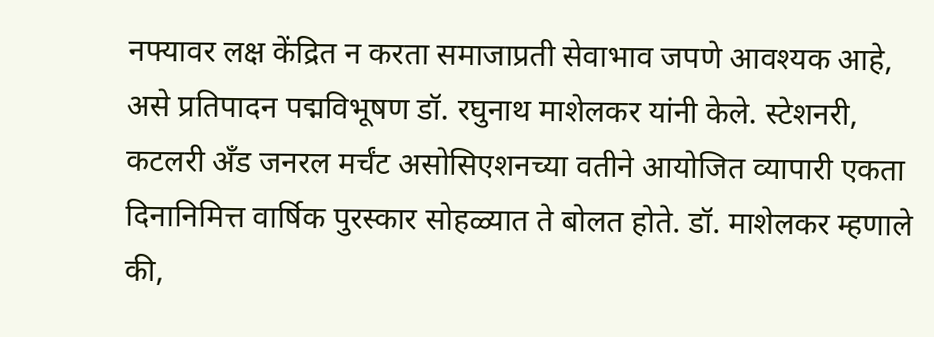नफ्यावर लक्ष केंद्रित न करता समाजाप्रती सेवाभाव जपणे आवश्यक आहे, असे प्रतिपादन पद्मविभूषण डॉ. रघुनाथ माशेलकर यांनी केले. स्टेशनरी, कटलरी अँड जनरल मर्चंट असोसिएशनच्या वतीने आयोजित व्यापारी एकता दिनानिमित्त वार्षिक पुरस्कार सोहळ्यात ते बोलत होते. डॉ. माशेलकर म्हणाले की,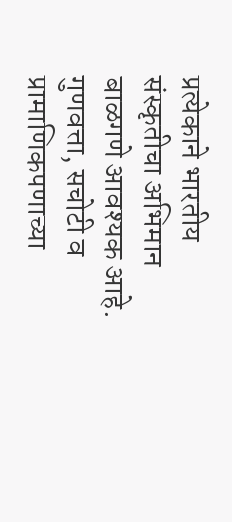प्रत्येकाने भारतीय संस्कृतीचा अभिमान बाळगणे आवश्यक आहे. गुणवत्ता, सचोटी व प्रामाणिकपणाच्या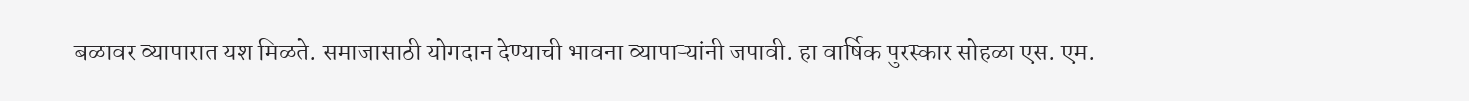बळावर व्यापारात यश मिळते. समाजासाठी योगदान देण्याची भावना व्यापाऱ्यांनी जपावी. हा वार्षिक पुरस्कार सोहळा एस. एम.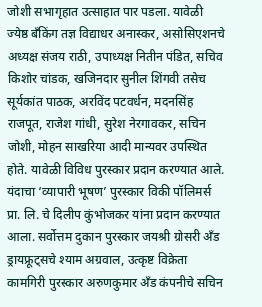जोशी सभागृहात उत्साहात पार पडला. यावेळी ज्येष्ठ बँकिंग तज्ञ विद्याधर अनास्कर, असोसिएशनचे अध्यक्ष संजय राठी, उपाध्यक्ष नितीन पंडित, सचिव किशोर चांडक, खजिनदार सुनील शिंगवी तसेच सूर्यकांत पाठक, अरविंद पटवर्धन, मदनसिंह राजपूत, राजेश गांधी, सुरेश नेरगावकर, सचिन जोशी, मोहन साखरिया आदी मान्यवर उपस्थित होते. यावेळी विविध पुरस्कार प्रदान करण्यात आले. यंदाचा ‘व्यापारी भूषण’ पुरस्कार विकी पॉलिमर्स प्रा. लि. चे दिलीप कुंभोजकर यांना प्रदान करण्यात आला. सर्वोत्तम दुकान पुरस्कार जयश्री ग्रोसरी अँड ड्रायफ्रूट्सचे श्याम अग्रवाल, उत्कृष्ट विक्रेता कामगिरी पुरस्कार अरुणकुमार अँड कंपनीचे सचिन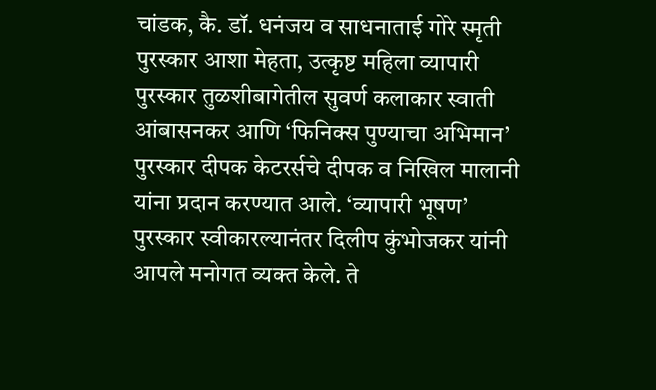चांडक, कै. डॉ. धनंजय व साधनाताई गोरे स्मृती पुरस्कार आशा मेहता, उत्कृष्ट महिला व्यापारी पुरस्कार तुळशीबागेतील सुवर्ण कलाकार स्वाती आंबासनकर आणि ‘फिनिक्स पुण्याचा अभिमान’ पुरस्कार दीपक केटरर्सचे दीपक व निखिल मालानी यांना प्रदान करण्यात आले. ‘व्यापारी भूषण’ पुरस्कार स्वीकारल्यानंतर दिलीप कुंभोजकर यांनी आपले मनोगत व्यक्त केले. ते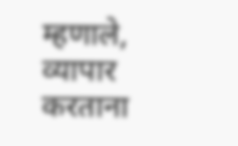म्हणाले, व्यापार करताना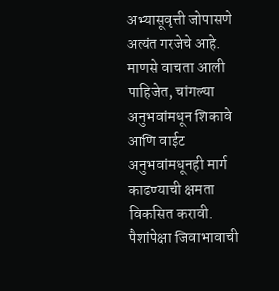अभ्यासूवृत्ती जोपासणे अत्यंत गरजेचे आहे. माणसे वाचता आली पाहिजेत, चांगल्या अनुभवांमधून शिकावे आणि वाईट अनुभवांमधूनही मार्ग काढण्याची क्षमता विकसित करावी. पैशांपेक्षा जिवाभावाची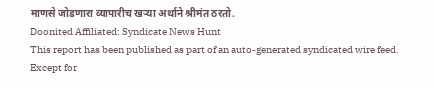माणसे जोडणारा व्यापारीच खऱ्या अर्थाने श्रीमंत ठरतो.
Doonited Affiliated: Syndicate News Hunt
This report has been published as part of an auto-generated syndicated wire feed. Except for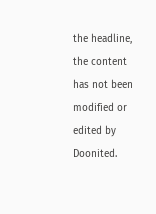the headline, the content has not been modified or edited by Doonited.